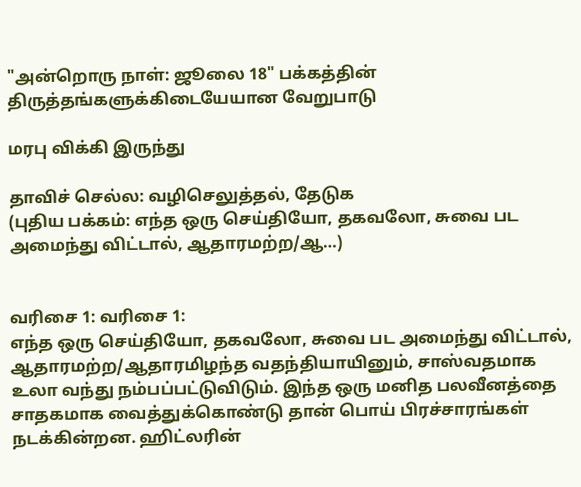"அன்றொரு நாள்: ஜூலை 18" பக்கத்தின் திருத்தங்களுக்கிடையேயான வேறுபாடு

மரபு விக்கி இருந்து

தாவிச் செல்ல: வழிசெலுத்தல், தேடுக
(புதிய பக்கம்: எந்த ஒரு செய்தியோ, தகவலோ, சுவை பட அமைந்து விட்டால், ஆதாரமற்ற/ஆ…)


வரிசை 1: வரிசை 1:
எந்த ஒரு செய்தியோ, தகவலோ, சுவை பட அமைந்து விட்டால், ஆதாரமற்ற/ஆதாரமிழந்த வதந்தியாயினும், சாஸ்வதமாக உலா வந்து நம்பப்பட்டுவிடும். இந்த ஒரு மனித பலவீனத்தை சாதகமாக வைத்துக்கொண்டு தான் பொய் பிரச்சாரங்கள் நடக்கின்றன. ஹிட்லரின்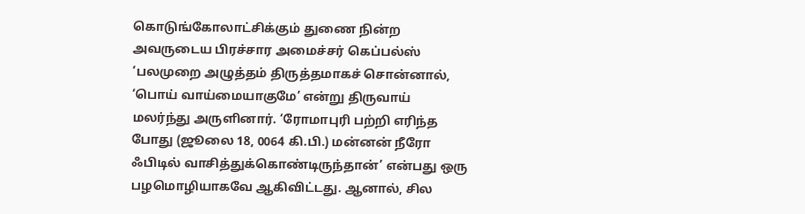கொடுங்கோலாட்சிக்கும் துணை நின்ற அவருடைய பிரச்சார அமைச்சர் கெப்பல்ஸ் ‘பலமுறை அழுத்தம் திருத்தமாகச் சொன்னால், ‘பொய் வாய்மையாகுமே’ என்று திருவாய் மலர்ந்து அருளினார். ‘ரோமாபுரி பற்றி எரிந்த போது (ஜூலை 18, 0064 கி.பி.) மன்னன் நீரோ ஃபிடில் வாசித்துக்கொண்டிருந்தான்’ என்பது ஒரு பழமொழியாகவே ஆகிவிட்டது. ஆனால், சில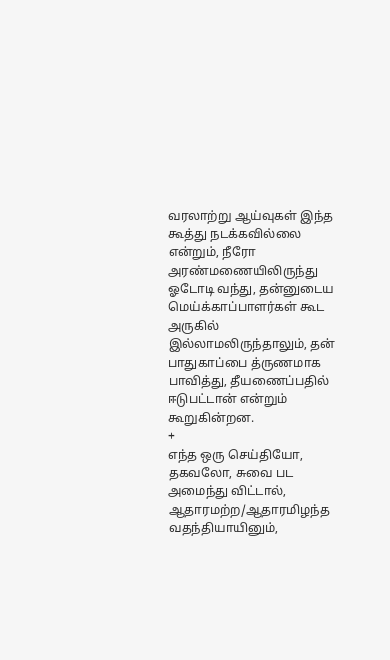வரலாற்று ஆய்வுகள் இந்த கூத்து நடக்கவில்லை என்றும், நீரோ அரண்மணையிலிருந்து ஓடோடி வந்து, தன்னுடைய மெய்க்காப்பாளர்கள் கூட அருகில் இல்லாமலிருந்தாலும், தன் பாதுகாப்பை த்ருணமாக பாவித்து, தீயணைப்பதில் ஈடுபட்டான் என்றும் கூறுகின்றன.
+
எந்த ஒரு செய்தியோ, தகவலோ, சுவை பட அமைந்து விட்டால், ஆதாரமற்ற/ஆதாரமிழந்த வதந்தியாயினும்,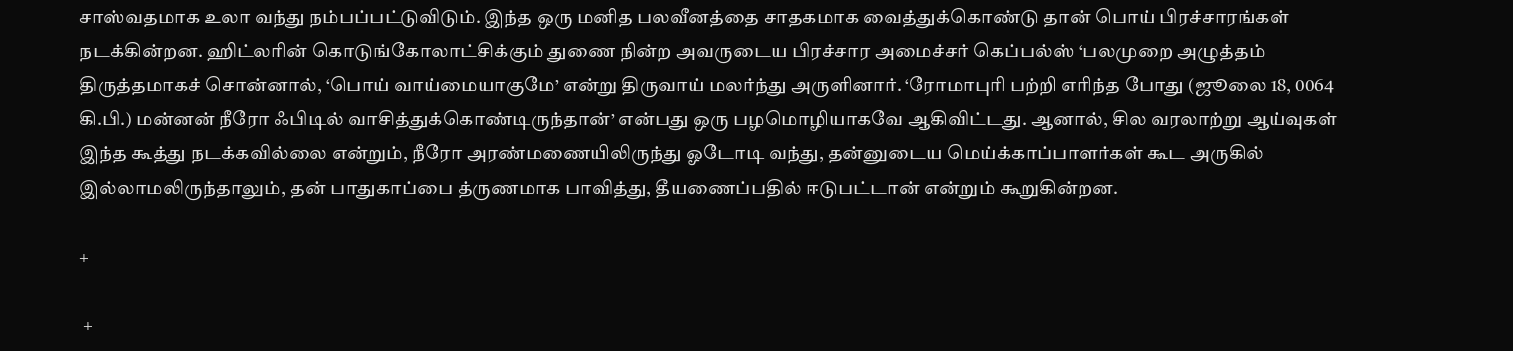சாஸ்வதமாக உலா வந்து நம்பப்பட்டுவிடும். இந்த ஒரு மனித பலவீனத்தை சாதகமாக வைத்துக்கொண்டு தான் பொய் பிரச்சாரங்கள் நடக்கின்றன. ஹிட்லரின் கொடுங்கோலாட்சிக்கும் துணை நின்ற அவருடைய பிரச்சார அமைச்சர் கெப்பல்ஸ் ‘பலமுறை அழுத்தம் திருத்தமாகச் சொன்னால், ‘பொய் வாய்மையாகுமே’ என்று திருவாய் மலர்ந்து அருளினார். ‘ரோமாபுரி பற்றி எரிந்த போது (ஜூலை 18, 0064 கி.பி.) மன்னன் நீரோ ஃபிடில் வாசித்துக்கொண்டிருந்தான்’ என்பது ஒரு பழமொழியாகவே ஆகிவிட்டது. ஆனால், சில வரலாற்று ஆய்வுகள் இந்த கூத்து நடக்கவில்லை என்றும், நீரோ அரண்மணையிலிருந்து ஓடோடி வந்து, தன்னுடைய மெய்க்காப்பாளர்கள் கூட அருகில் இல்லாமலிருந்தாலும், தன் பாதுகாப்பை த்ருணமாக பாவித்து, தீயணைப்பதில் ஈடுபட்டான் என்றும் கூறுகின்றன.

+

 +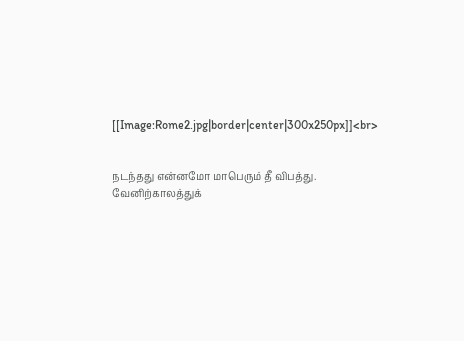[[Image:Rome2.jpg|border|center|300x250px]]<br>


நடந்தது என்னமோ மாபெரும் தீ விபத்து. வேனிற்காலத்துக்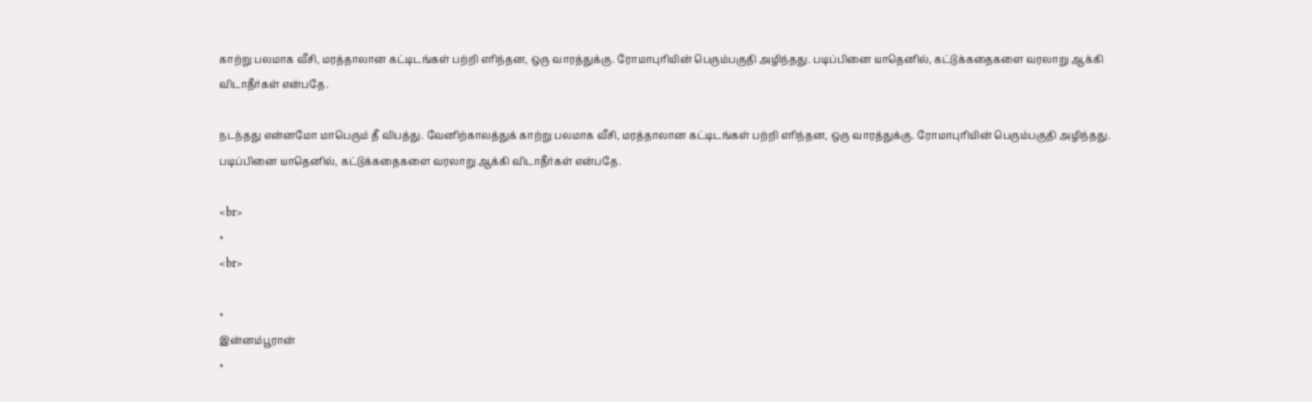காற்று பலமாக வீசி, மரத்தாலான கட்டிடங்கள் பற்றி எரிந்தன, ஒரு வாரத்துக்கு. ரோமாபுரியின் பெரும்பகுதி அழிந்தது. படிப்பினை யாதெனில், கட்டுக்கதைகளை வரலாறு ஆக்கி விடாதீர்கள் என்பதே.

நடந்தது என்னமோ மாபெரும் தீ விபத்து. வேனிற்காலத்துக் காற்று பலமாக வீசி, மரத்தாலான கட்டிடங்கள் பற்றி எரிந்தன, ஒரு வாரத்துக்கு. ரோமாபுரியின் பெரும்பகுதி அழிந்தது. படிப்பினை யாதெனில், கட்டுக்கதைகளை வரலாறு ஆக்கி விடாதீர்கள் என்பதே.

<br>
+
<br>

+
இன்னம்பூரான்
+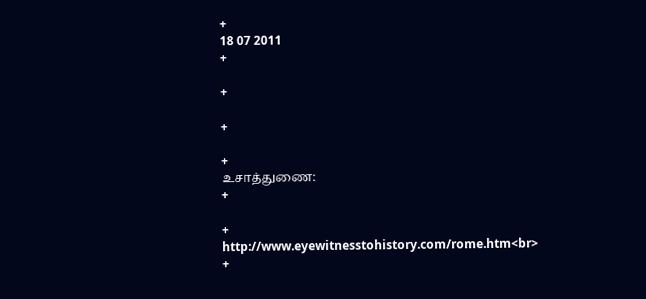+
18 07 2011
+

+

+

+
உசாத்துணை:
+

+
http://www.eyewitnesstohistory.com/rome.htm<br>
+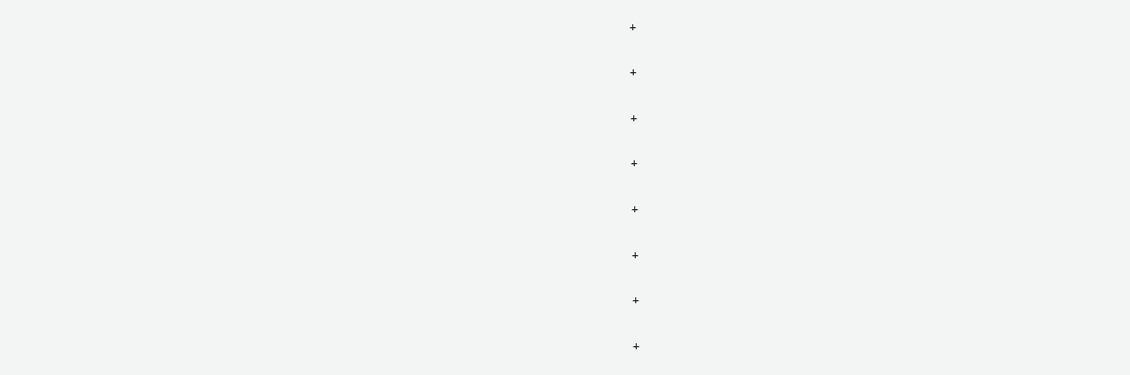+

+

+

+

+

+

+

+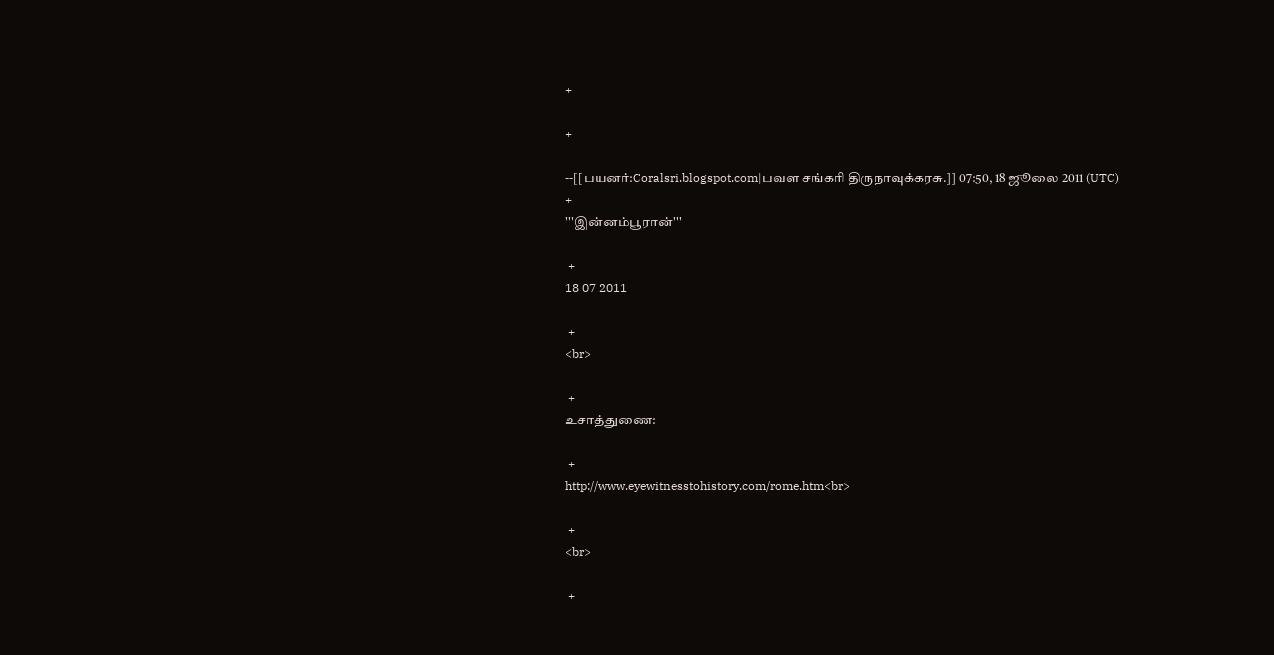+

+

--[[பயனர்:Coralsri.blogspot.com|பவள சங்கரி திருநாவுக்கரசு.]] 07:50, 18 ஜூலை 2011 (UTC)
+
'''இன்னம்பூரான்'''

 +
18 07 2011

 +
<br>

 +
உசாத்துணை:

 +
http://www.eyewitnesstohistory.com/rome.htm<br>

 +
<br>

 +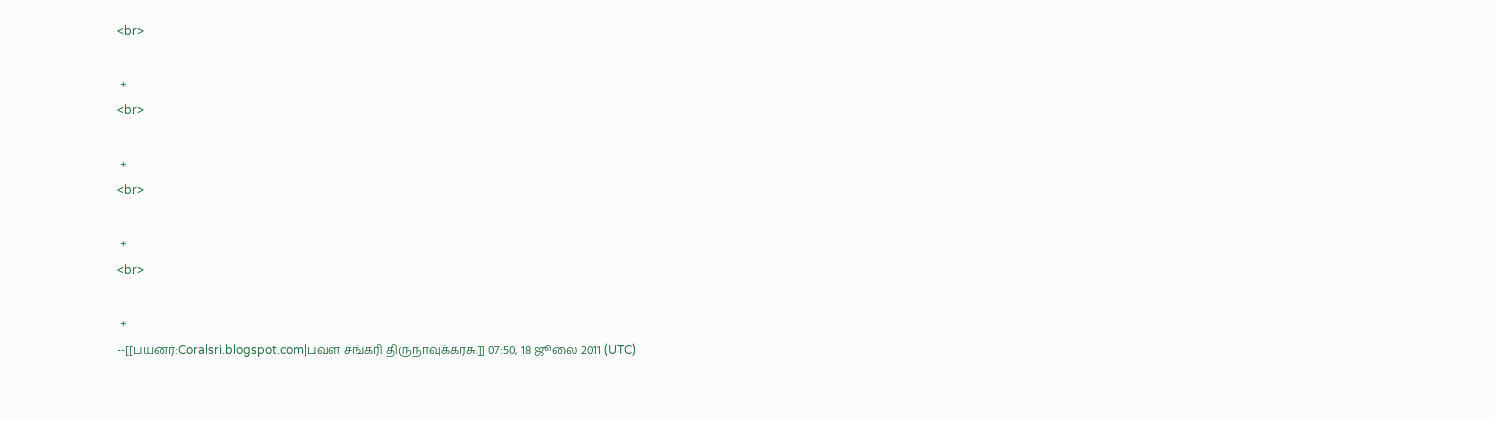<br>

 +
<br>

 +
<br>

 +
<br>

 +
--[[பயனர்:Coralsri.blogspot.com|பவள சங்கரி திருநாவுக்கரசு.]] 07:50, 18 ஜூலை 2011 (UTC)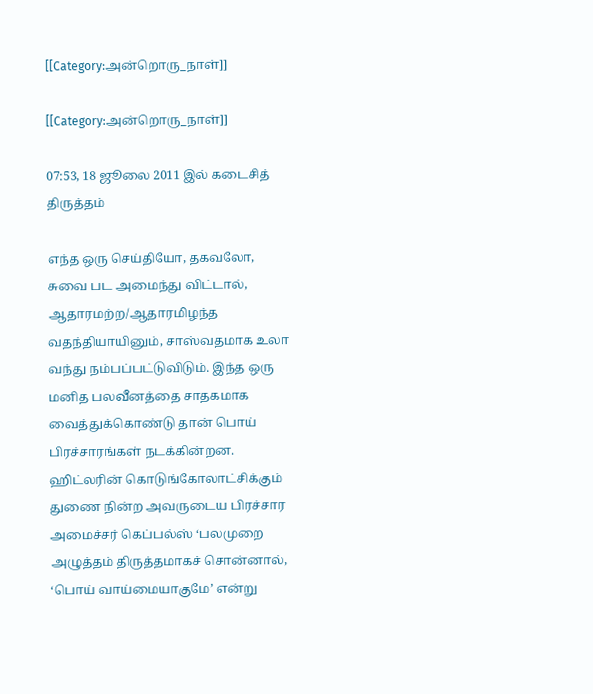[[Category:அன்றொரு_நாள்]]

[[Category:அன்றொரு_நாள்]]

07:53, 18 ஜூலை 2011 இல் கடைசித் திருத்தம்

எந்த ஒரு செய்தியோ, தகவலோ, சுவை பட அமைந்து விட்டால், ஆதாரமற்ற/ஆதாரமிழந்த வதந்தியாயினும், சாஸ்வதமாக உலா வந்து நம்பப்பட்டுவிடும். இந்த ஒரு மனித பலவீனத்தை சாதகமாக வைத்துக்கொண்டு தான் பொய் பிரச்சாரங்கள் நடக்கின்றன. ஹிட்லரின் கொடுங்கோலாட்சிக்கும் துணை நின்ற அவருடைய பிரச்சார அமைச்சர் கெப்பல்ஸ் ‘பலமுறை அழுத்தம் திருத்தமாகச் சொன்னால், ‘பொய் வாய்மையாகுமே’ என்று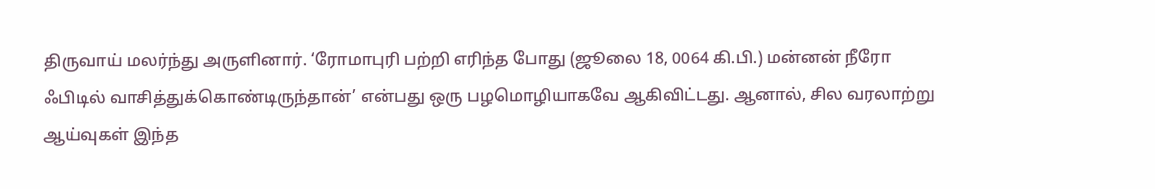திருவாய் மலர்ந்து அருளினார். ‘ரோமாபுரி பற்றி எரிந்த போது (ஜூலை 18, 0064 கி.பி.) மன்னன் நீரோ ஃபிடில் வாசித்துக்கொண்டிருந்தான்’ என்பது ஒரு பழமொழியாகவே ஆகிவிட்டது. ஆனால், சில வரலாற்று ஆய்வுகள் இந்த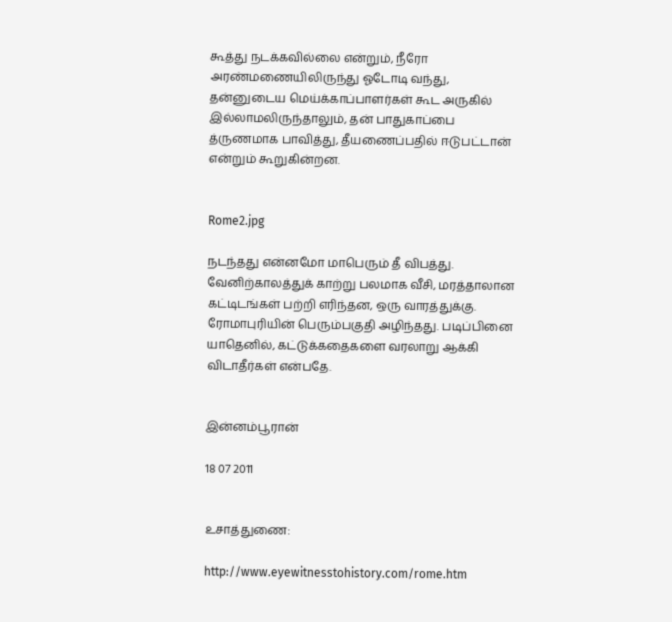கூத்து நடக்கவில்லை என்றும், நீரோ அரண்மணையிலிருந்து ஓடோடி வந்து, தன்னுடைய மெய்க்காப்பாளர்கள் கூட அருகில் இல்லாமலிருந்தாலும், தன் பாதுகாப்பை த்ருணமாக பாவித்து, தீயணைப்பதில் ஈடுபட்டான் என்றும் கூறுகின்றன.


Rome2.jpg

நடந்தது என்னமோ மாபெரும் தீ விபத்து. வேனிற்காலத்துக் காற்று பலமாக வீசி, மரத்தாலான கட்டிடங்கள் பற்றி எரிந்தன, ஒரு வாரத்துக்கு. ரோமாபுரியின் பெரும்பகுதி அழிந்தது. படிப்பினை யாதெனில், கட்டுக்கதைகளை வரலாறு ஆக்கி விடாதீர்கள் என்பதே.


இன்னம்பூரான்

18 07 2011


உசாத்துணை:

http://www.eyewitnesstohistory.com/rome.htm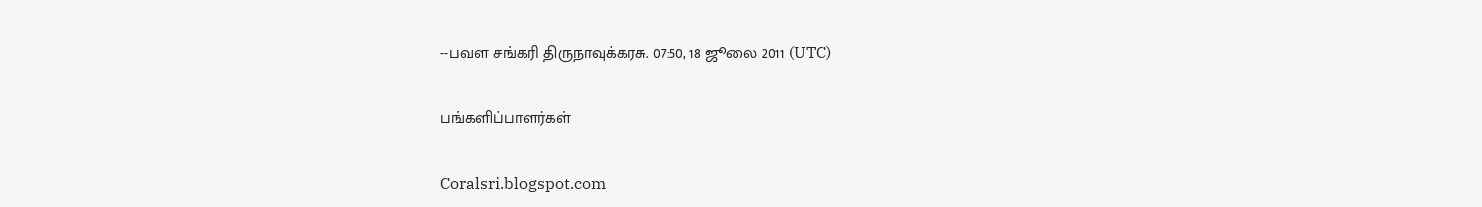--பவள சங்கரி திருநாவுக்கரசு. 07:50, 18 ஜூலை 2011 (UTC)

பங்களிப்பாளர்கள்

Coralsri.blogspot.com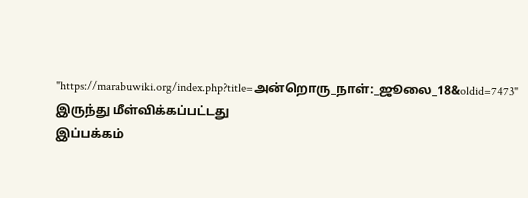"https://marabuwiki.org/index.php?title=அன்றொரு_நாள்:_ஜூலை_18&oldid=7473" இருந்து மீள்விக்கப்பட்டது
இப்பக்கம்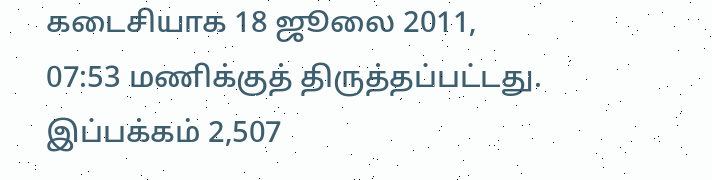கடைசியாக 18 ஜூலை 2011, 07:53 மணிக்குத் திருத்தப்பட்டது. இப்பக்கம் 2,507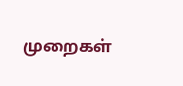முறைகள்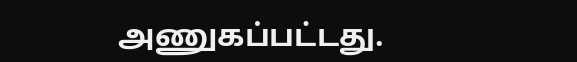அணுகப்பட்டது.